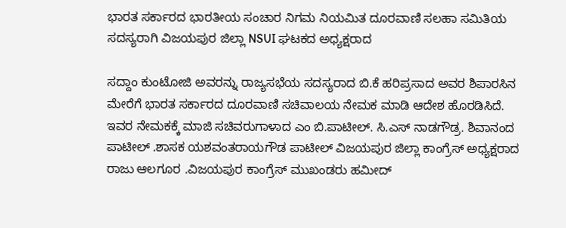ಭಾರತ ಸರ್ಕಾರದ ಭಾರತೀಯ ಸಂಚಾರ ನಿಗಮ ನಿಯಮಿತ ದೂರವಾಣಿ ಸಲಹಾ ಸಮಿತಿಯ ಸದಸ್ಯರಾಗಿ ವಿಜಯಪುರ ಜಿಲ್ಲಾ NSUI ಘಟಕದ ಅಧ್ಯಕ್ಷರಾದ

ಸದ್ದಾಂ ಕುಂಟೋಜಿ ಅವರನ್ನು ರಾಜ್ಯಸಭೆಯ ಸದಸ್ಯರಾದ ಬಿ.ಕೆ ಹರಿಪ್ರಸಾದ ಅವರ ಶಿಪಾರಸಿನ ಮೇರೆಗೆ ಭಾರತ ಸರ್ಕಾರದ ದೂರವಾಣಿ ಸಚಿವಾಲಯ ನೇಮಕ ಮಾಡಿ ಆದೇಶ ಹೊರಡಿಸಿದೆ.
ಇವರ ನೇಮಕಕ್ಕೆ ಮಾಜಿ ಸಚಿವರುಗಾಳಾದ ಎಂ ಬಿ.ಪಾಟೀಲ್. ಸಿ.ಎಸ್ ನಾಡಗೌಡ್ರ. ಶಿವಾನಂದ ಪಾಟೀಲ್ .ಶಾಸಕ ಯಶವಂತರಾಯಗೌಡ ಪಾಟೀಲ್ ವಿಜಯಪುರ ಜಿಲ್ಲಾ ಕಾಂಗ್ರೆಸ್ ಅಧ್ಯಕ್ಷರಾದ ರಾಜು ಆಲಗೂರ .ವಿಜಯಪುರ ಕಾಂಗ್ರೆಸ್ ಮುಖಂಡರು ಹಮೀದ್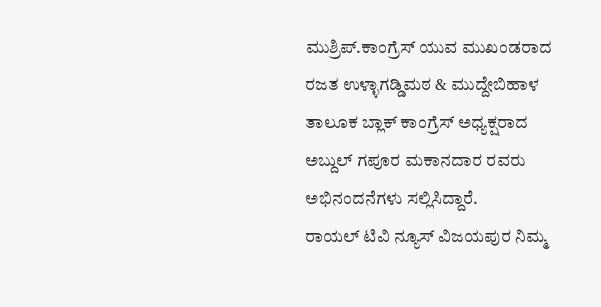ಮುಶ್ರಿಪ್.ಕಾಂಗ್ರೆಸ್ ಯುವ ಮುಖಂಡರಾದ ರಜತ ಉಳ್ಳಾಗಡ್ಡಿಮಠ & ಮುದ್ದೇಬಿಹಾಳ ತಾಲೂಕ ಬ್ಲಾಕ್ ಕಾಂಗ್ರೆಸ್ ಅಧ್ಯಕ್ಷರಾದ ಅಬ್ದುಲ್ ಗಪೂರ ಮಕಾನದಾರ ರವರು ಅಭಿನಂದನೆಗಳು ಸಲ್ಲಿಸಿದ್ದಾರೆ.
ರಾಯಲ್ ಟಿವಿ ನ್ಯೂಸ್ ವಿಜಯಪುರ ನಿಮ್ಮ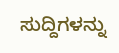ಸುದ್ದಿಗಳನ್ನು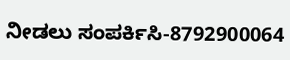ನೀಡಲು ಸಂಪರ್ಕಿಸಿ-8792900064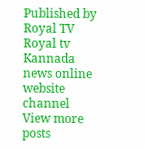Published by Royal TV
Royal tv Kannada news online website channel
View more posts